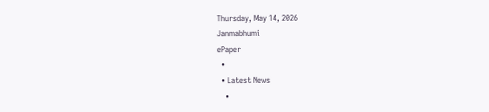Thursday, May 14, 2026
Janmabhumi
ePaper
  •
  • Latest News
    •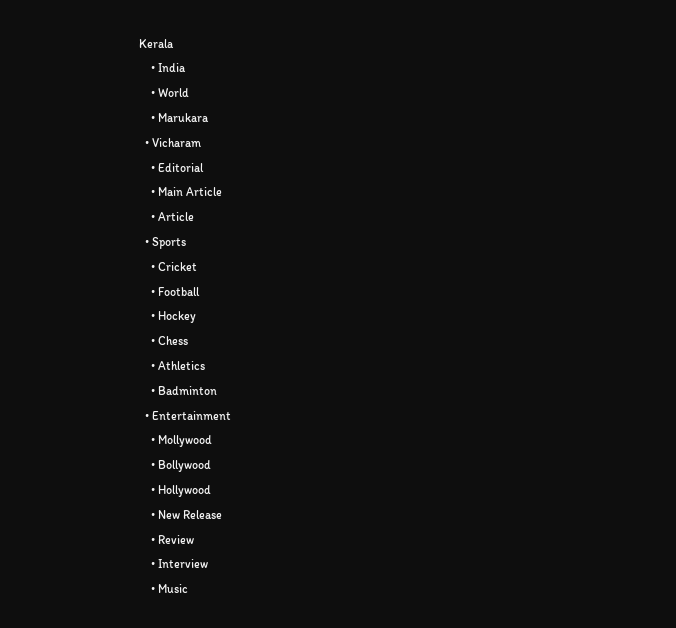Kerala
    • India
    • World
    • Marukara
  • Vicharam
    • Editorial
    • Main Article
    • Article
  • Sports
    • Cricket
    • Football
    • Hockey
    • Chess
    • Athletics
    • Badminton
  • Entertainment
    • Mollywood
    • Bollywood
    • Hollywood
    • New Release
    • Review
    • Interview
    • Music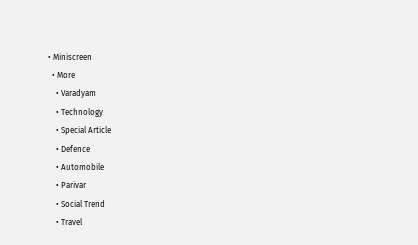• Miniscreen
  • More
    • Varadyam
    • Technology
    • Special Article
    • Defence
    • Automobile
    • Parivar
    • Social Trend
    • Travel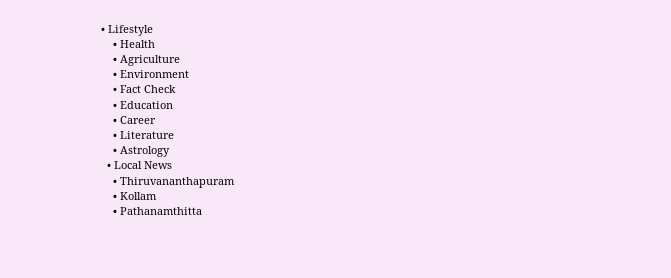• Lifestyle
    • Health
    • Agriculture
    • Environment
    • Fact Check
    • Education
    • Career
    • Literature
    • Astrology
  • Local News
    • Thiruvananthapuram
    • Kollam
    • Pathanamthitta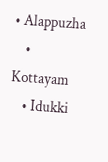• Alappuzha
    • Kottayam
    • Idukki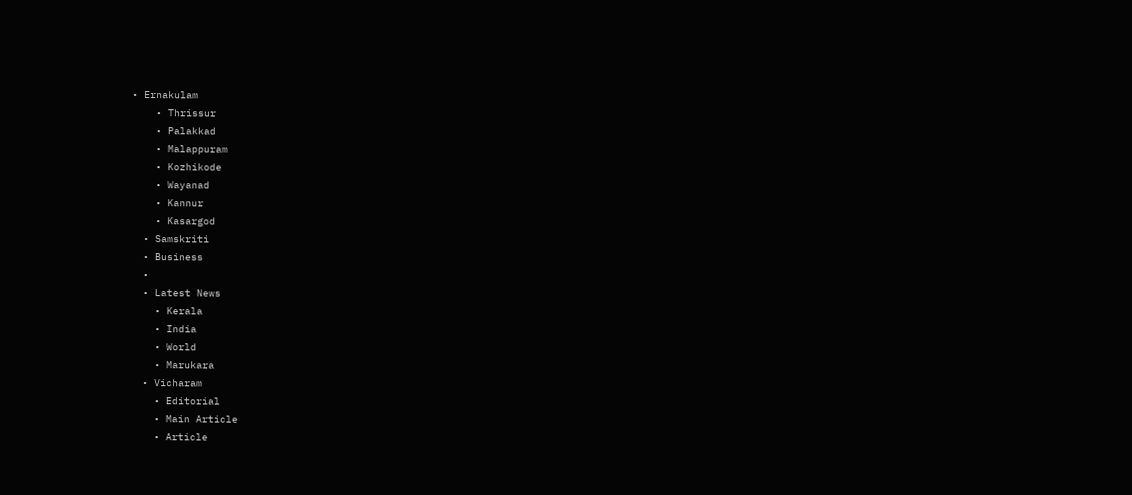• Ernakulam
    • Thrissur
    • Palakkad
    • Malappuram
    • Kozhikode
    • Wayanad
    • Kannur
    • Kasargod
  • Samskriti
  • Business
  •
  • Latest News
    • Kerala
    • India
    • World
    • Marukara
  • Vicharam
    • Editorial
    • Main Article
    • Article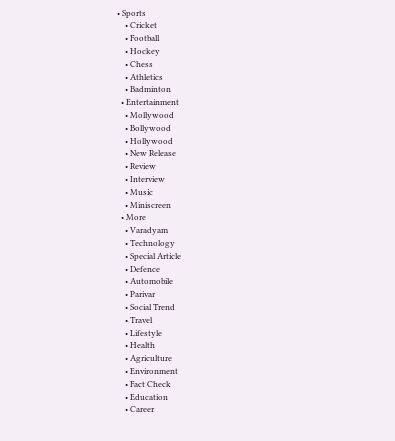• Sports
    • Cricket
    • Football
    • Hockey
    • Chess
    • Athletics
    • Badminton
  • Entertainment
    • Mollywood
    • Bollywood
    • Hollywood
    • New Release
    • Review
    • Interview
    • Music
    • Miniscreen
  • More
    • Varadyam
    • Technology
    • Special Article
    • Defence
    • Automobile
    • Parivar
    • Social Trend
    • Travel
    • Lifestyle
    • Health
    • Agriculture
    • Environment
    • Fact Check
    • Education
    • Career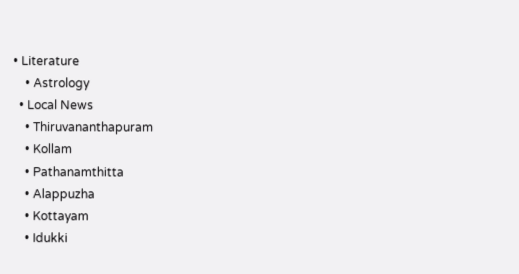• Literature
    • Astrology
  • Local News
    • Thiruvananthapuram
    • Kollam
    • Pathanamthitta
    • Alappuzha
    • Kottayam
    • Idukki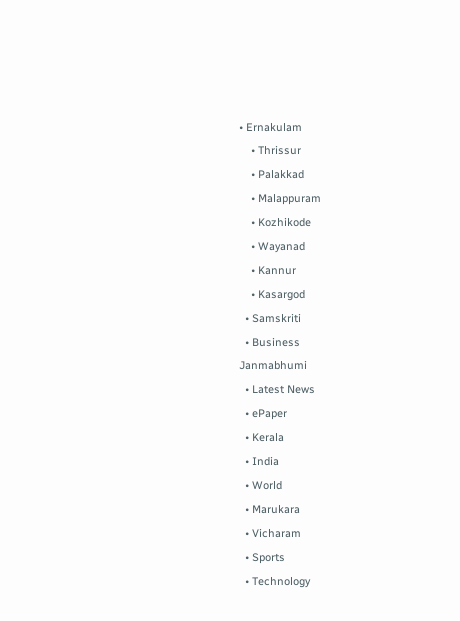• Ernakulam
    • Thrissur
    • Palakkad
    • Malappuram
    • Kozhikode
    • Wayanad
    • Kannur
    • Kasargod
  • Samskriti
  • Business
Janmabhumi
  • Latest News
  • ePaper
  • Kerala
  • India
  • World
  • Marukara
  • Vicharam
  • Sports
  • Technology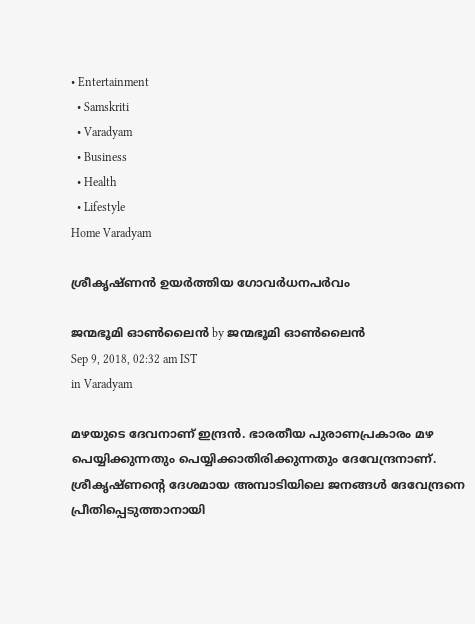• Entertainment
  • Samskriti
  • Varadyam
  • Business
  • Health
  • Lifestyle
Home Varadyam

ശ്രീകൃഷ്ണൻ ഉയർത്തിയ ഗോവർധനപർവം

ജന്മഭൂമി ഓണ്‍ലൈന്‍ by ജന്മഭൂമി ഓണ്‍ലൈന്‍
Sep 9, 2018, 02:32 am IST
in Varadyam

മഴയുടെ ദേവനാണ് ഇന്ദ്രന്‍. ഭാരതീയ പുരാണപ്രകാരം മഴ പെയ്യിക്കുന്നതും പെയ്യിക്കാതിരിക്കുന്നതും ദേവേന്ദ്രനാണ്. ശ്രീകൃഷ്ണന്റെ ദേശമായ അമ്പാടിയിലെ ജനങ്ങള്‍ ദേവേന്ദ്രനെ പ്രീതിപ്പെടുത്താനായി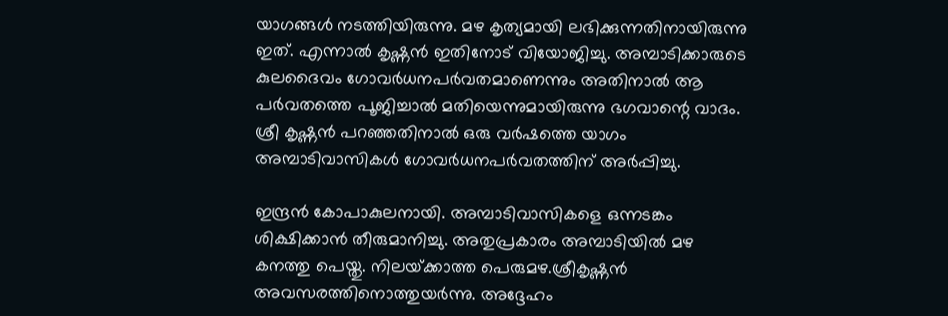യാഗങ്ങള്‍ നടത്തിയിരുന്നു. മഴ കൃത്യമായി ലഭിക്കുന്നതിനായിരുന്നു ഇത്. എന്നാല്‍ കൃഷ്ണന്‍ ഇതിനോട് വിയോജിച്ചു. അമ്പാടിക്കാരുടെ കുലദൈവം ഗോവര്‍ധനപര്‍വതമാണെന്നും അതിനാല്‍ ആ പര്‍വതത്തെ പൂജിച്ചാല്‍ മതിയെന്നുമായിരുന്നു ഭഗവാന്റെ വാദം. ശ്രീ കൃഷ്ണന്‍ പറഞ്ഞതിനാല്‍ ഒരു വര്‍ഷത്തെ യാഗം അമ്പാടിവാസികള്‍ ഗോവര്‍ധനപര്‍വതത്തിന് അര്‍പ്പിച്ചു.

ഇന്ദ്രന്‍ കോപാകുലനായി. അമ്പാടിവാസികളെ ഒന്നടങ്കം ശിക്ഷിക്കാന്‍ തീരുമാനിച്ചു. അതുപ്രകാരം അമ്പാടിയില്‍ മഴ കനത്തു പെയ്തു. നിലയ്‌ക്കാത്ത പെരുമഴ.ശ്രീകൃഷ്ണന്‍ അവസരത്തിനൊത്തുയര്‍ന്നു. അദ്ദേഹം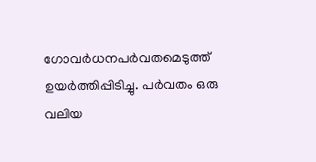ഗോവര്‍ധനപര്‍വതമെടുത്ത് ഉയര്‍ത്തിപ്പിടിച്ചു. പര്‍വതം ഒരു വലിയ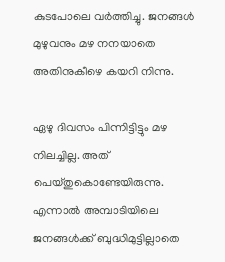കുടപോലെ വര്‍ത്തിച്ചു. ജനങ്ങള്‍ മുഴുവനും മഴ നനയാതെ അതിനുകീഴെ കയറി നിന്നു.

ഏഴു ദിവസം പിന്നിട്ടിട്ടും മഴ നിലച്ചില്ല. അത് പെയ്തുകൊണ്ടേയിരുന്നു. എന്നാല്‍ അമ്പാടിയിലെ ജനങ്ങള്‍ക്ക് ബുദ്ധിമുട്ടില്ലാതെ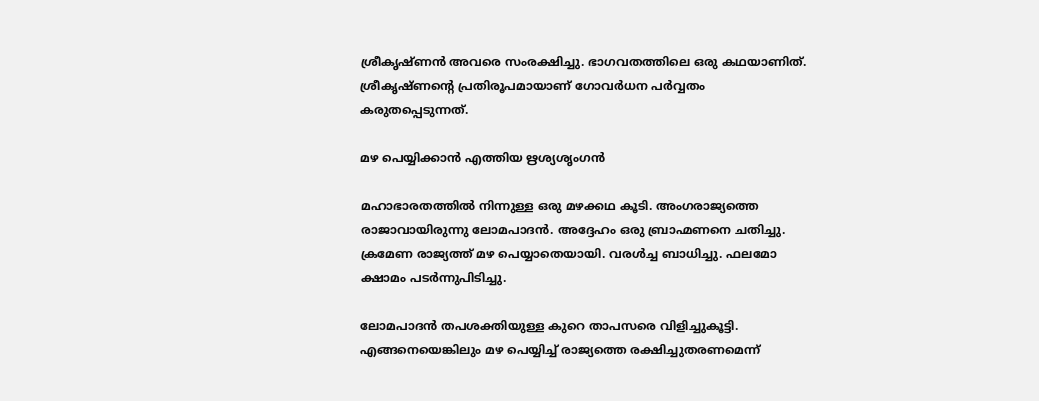ശ്രീകൃഷ്ണന്‍ അവരെ സംരക്ഷിച്ചു. ഭാഗവതത്തിലെ ഒരു കഥയാണിത്. ശ്രീകൃഷ്ണന്റെ പ്രതിരൂപമായാണ് ഗോവര്‍ധന പര്‍വ്വതം കരുതപ്പെടുന്നത്.

മഴ പെയ്യിക്കാൻ എത്തിയ ഋശ്യശൃംഗൻ

മഹാഭാരതത്തില്‍ നിന്നുള്ള ഒരു മഴക്കഥ കൂടി. അംഗരാജ്യത്തെ രാജാവായിരുന്നു ലോമപാദന്‍. അദ്ദേഹം ഒരു ബ്രാഹ്മണനെ ചതിച്ചു. ക്രമേണ രാജ്യത്ത് മഴ പെയ്യാതെയായി. വരള്‍ച്ച ബാധിച്ചു. ഫലമോ ക്ഷാമം പടര്‍ന്നുപിടിച്ചു.

ലോമപാദന്‍ തപശക്തിയുള്ള കുറെ താപസരെ വിളിച്ചുകൂട്ടി. എങ്ങനെയെങ്കിലും മഴ പെയ്യിച്ച് രാജ്യത്തെ രക്ഷിച്ചുതരണമെന്ന്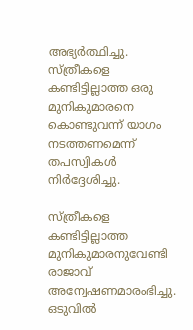അഭ്യര്‍ത്ഥിച്ചു. സ്ത്രീകളെ കണ്ടിട്ടില്ലാത്ത ഒരു മുനികുമാരനെ കൊണ്ടുവന്ന് യാഗം നടത്തണമെന്ന് തപസ്വികള്‍ നിര്‍ദ്ദേശിച്ചു.

സ്ത്രീകളെ കണ്ടിട്ടില്ലാത്ത മുനികുമാരനുവേണ്ടി രാജാവ് അന്വേഷണമാരംഭിച്ചു. ഒടുവില്‍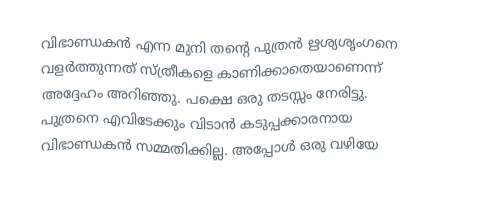വിഭാണ്ഡകന്‍ എന്ന മുനി തന്റെ പുത്രന്‍ ഋശ്യശൃംഗനെ വളര്‍ത്തുന്നത് സ്ത്രീകളെ കാണിക്കാതെയാണെന്ന് അദ്ദേഹം അറിഞ്ഞു. പക്ഷെ ഒരു തടസ്സം നേരിട്ടു. പുത്രനെ എവിടേക്കും വിടാന്‍ കടുപ്പക്കാരനായ വിഭാണ്ഡകന്‍ സമ്മതിക്കില്ല. അപ്പോള്‍ ഒരു വഴിയേ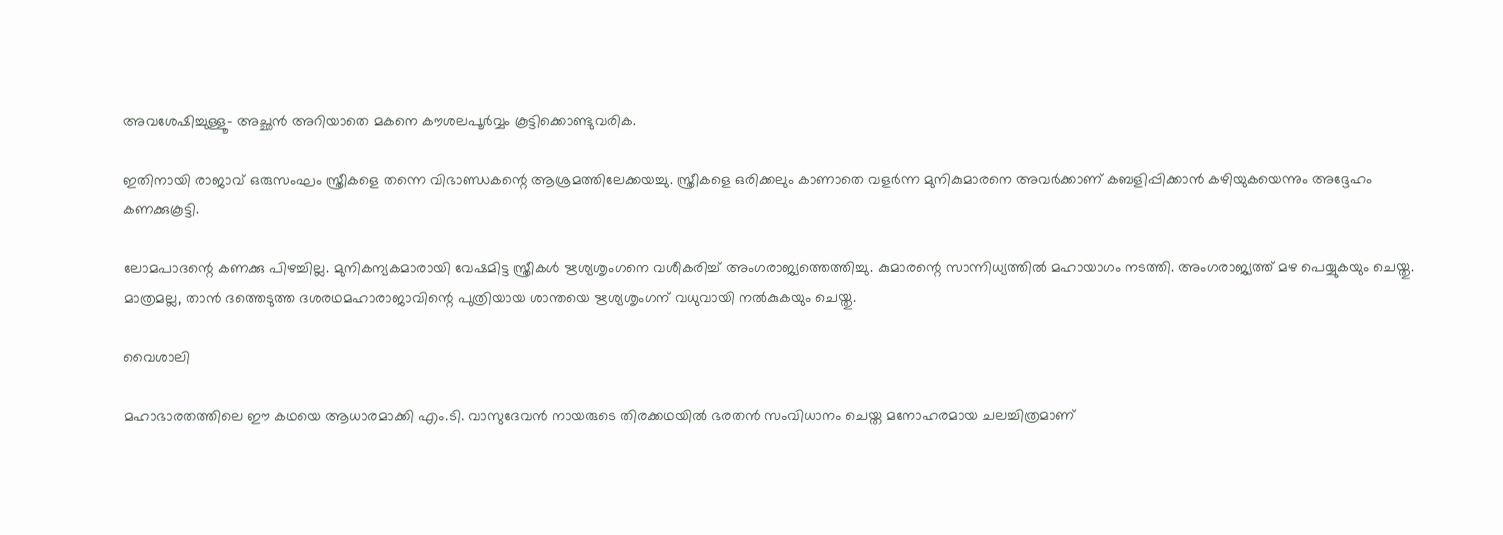അവശേഷിച്ചുള്ളൂ- അച്ഛന്‍ അറിയാതെ മകനെ കൗശലപൂര്‍വ്വം കൂട്ടിക്കൊണ്ടുവരിക.

ഇതിനായി രാജാവ് ഒരുസംഘം സ്ത്രീകളെ തന്നെ വിഭാണ്ഡകന്റെ ആശ്രമത്തിലേക്കയച്ചു. സ്ത്രീകളെ ഒരിക്കലും കാണാതെ വളര്‍ന്ന മുനികുമാരനെ അവര്‍ക്കാണ് കബളിപ്പിക്കാന്‍ കഴിയുകയെന്നും അദ്ദേഹം കണക്കുകൂട്ടി.

ലോമപാദന്റെ കണക്കു പിഴച്ചില്ല. മുനികന്യകമാരായി വേഷമിട്ട സ്ത്രീകള്‍ ഋശ്യശൃംഗനെ വശീകരിച്ച് അംഗരാജ്യത്തെത്തിച്ചു. കുമാരന്റെ സാന്നിധ്യത്തില്‍ മഹായാഗം നടത്തി. അംഗരാജ്യത്ത് മഴ പെയ്യുകയും ചെയ്തു. മാത്രമല്ല, താന്‍ ദത്തെടുത്ത ദശരഥമഹാരാജാവിന്റെ പുത്രിയായ ശാന്തയെ ഋശ്യശൃംഗന് വധുവായി നല്‍കുകയും ചെയ്തു.

വൈശാലി

മഹാഭാരതത്തിലെ ഈ കഥയെ ആധാരമാക്കി എം.ടി. വാസുദേവന്‍ നായരുടെ തിരക്കഥയില്‍ ഭരതന്‍ സംവിധാനം ചെയ്ത മനോഹരമായ ചലച്ചിത്രമാണ്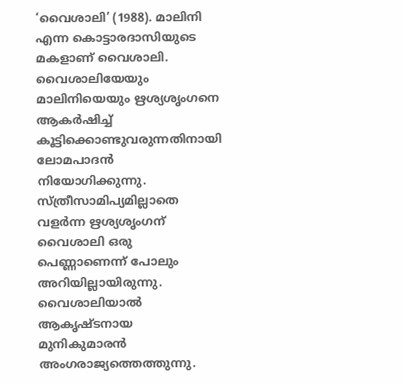‘വൈശാലി’ (1988). മാലിനി എന്ന കൊട്ടാരദാസിയുടെ മകളാണ് വൈശാലി. വൈശാലിയേയും മാലിനിയെയും ഋശ്യശൃംഗനെ ആകര്‍ഷിച്ച് കൂട്ടിക്കൊണ്ടുവരുന്നതിനായി ലോമപാദന്‍ നിയോഗിക്കുന്നു. സ്ത്രീസാമിപ്യമില്ലാതെ വളര്‍ന്ന ഋശ്യശൃംഗന് വൈശാലി ഒരു പെണ്ണാണെന്ന് പോലും അറിയില്ലായിരുന്നു. വൈശാലിയാല്‍ ആകൃഷ്ടനായ മുനികുമാരന്‍ അംഗരാജ്യത്തെത്തുന്നു.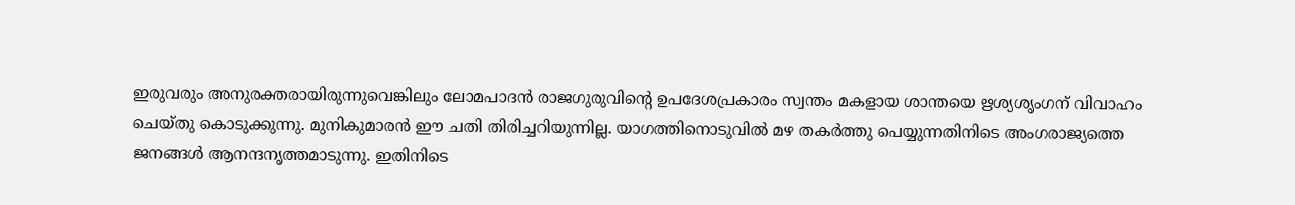ഇരുവരും അനുരക്തരായിരുന്നുവെങ്കിലും ലോമപാദന്‍ രാജഗുരുവിന്റെ ഉപദേശപ്രകാരം സ്വന്തം മകളായ ശാന്തയെ ഋശ്യശൃംഗന് വിവാഹം ചെയ്തു കൊടുക്കുന്നു. മുനികുമാരന്‍ ഈ ചതി തിരിച്ചറിയുന്നില്ല. യാഗത്തിനൊടുവില്‍ മഴ തകര്‍ത്തു പെയ്യുന്നതിനിടെ അംഗരാജ്യത്തെ ജനങ്ങള്‍ ആനന്ദനൃത്തമാടുന്നു. ഇതിനിടെ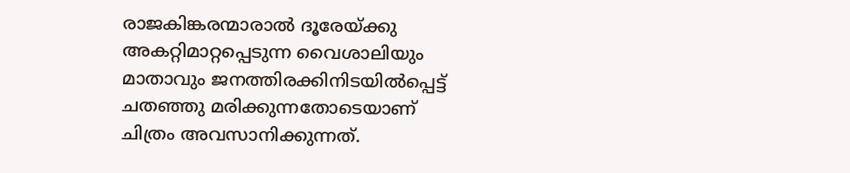രാജകിങ്കരന്മാരാല്‍ ദൂരേയ്‌ക്കു അകറ്റിമാറ്റപ്പെടുന്ന വൈശാലിയും മാതാവും ജനത്തിരക്കിനിടയില്‍പ്പെട്ട് ചതഞ്ഞു മരിക്കുന്നതോടെയാണ് ചിത്രം അവസാനിക്കുന്നത്.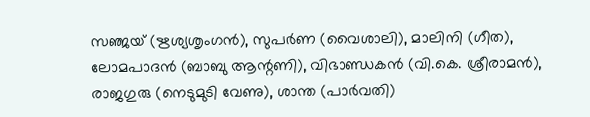സഞ്ജയ് (ഋശ്യശൃംഗന്‍), സുപര്‍ണ (വൈശാലി), മാലിനി (ഗീത), ലോമപാദന്‍ (ബാബു ആന്റണി), വിഭാണ്ഡകന്‍ (വി.കെ. ശ്രീരാമന്‍), രാജഗുരു (നെടുമുടി വേണു), ശാന്ത (പാര്‍വതി)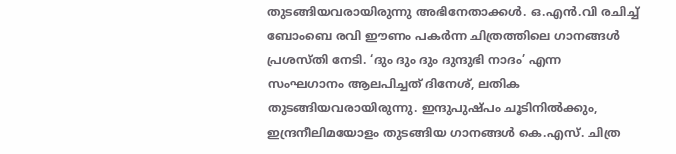തുടങ്ങിയവരായിരുന്നു അഭിനേതാക്കള്‍. ഒ.എന്‍.വി രചിച്ച് ബോംബെ രവി ഈണം പകര്‍ന്ന ചിത്രത്തിലെ ഗാനങ്ങള്‍ പ്രശസ്തി നേടി. ‘ദും ദും ദും ദുന്ദുഭി നാദം’ എന്ന സംഘഗാനം ആലപിച്ചത് ദിനേശ്, ലതിക തുടങ്ങിയവരായിരുന്നു. ഇന്ദുപുഷ്പം ചൂടിനില്‍ക്കും, ഇന്ദ്രനീലിമയോളം തുടങ്ങിയ ഗാനങ്ങള്‍ കെ.എസ്. ചിത്ര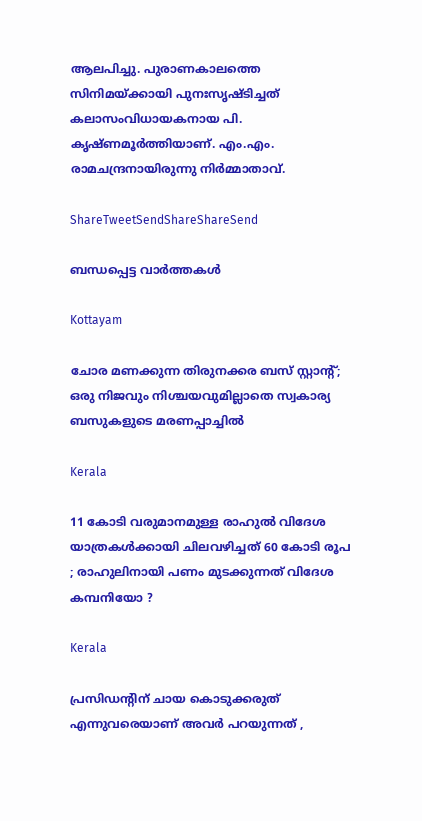ആലപിച്ചു. പുരാണകാലത്തെ സിനിമയ്‌ക്കായി പുനഃസൃഷ്ടിച്ചത് കലാസംവിധായകനായ പി. കൃഷ്ണമൂര്‍ത്തിയാണ്. എം.എം. രാമചന്ദ്രനായിരുന്നു നിര്‍മ്മാതാവ്.

ShareTweetSendShareShareSend

ബന്ധപ്പെട്ട വാര്‍ത്തകള്‍

Kottayam

ചോര മണക്കുന്ന തിരുനക്കര ബസ് സ്റ്റാന്റ്; ഒരു നിജവും നിശ്ചയവുമില്ലാതെ സ്വകാര്യ ബസുകളുടെ മരണപ്പാച്ചിൽ

Kerala

11 കോടി വരുമാനമുള്ള രാഹുൽ വിദേശ യാത്രകൾക്കായി ചിലവഴിച്ചത് 60 കോടി രൂപ ; രാഹുലിനായി പണം മുടക്കുന്നത് വിദേശ കമ്പനിയോ ?

Kerala

പ്രസിഡന്റിന് ചായ കൊടുക്കരുത് എന്നുവരെയാണ് അവർ പറയുന്നത് ,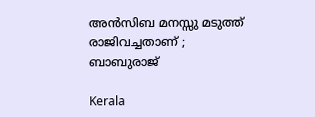അൻസിബ മനസ്സു മടുത്ത് രാജിവച്ചതാണ് ; ബാബുരാജ്

Kerala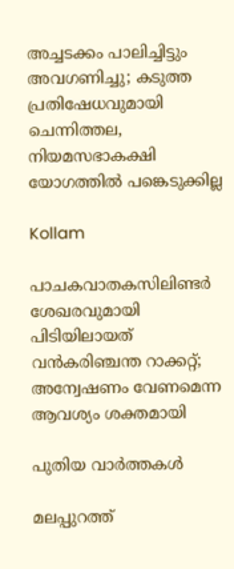അച്ചടക്കം പാലിച്ചിട്ടും അവഗണിച്ചു; കടുത്ത പ്രതിഷേധവുമായി ചെന്നിത്തല, നിയമസഭാകക്ഷി യോഗത്തിൽ പങ്കെടുക്കില്ല

Kollam

പാചകവാതകസിലിണ്ടര്‍ ശേഖരവുമായി പിടിയിലായത് വന്‍കരിഞ്ചന്ത റാക്കറ്റ്; അന്വേഷണം വേണമെന്ന ആവശ്യം ശക്തമായി

പുതിയ വാര്‍ത്തകള്‍

മലപ്പുറത്ത്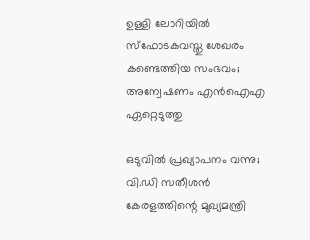ഉള്ളി ലോറിയിൽ സ്ഫോടകവസ്തു ശേഖരം കണ്ടെത്തിയ സംഭവം; അന്വേഷണം എൻഐഎ ഏറ്റെടുത്തു

ഒടുവിൽ പ്രഖ്യാപനം വന്നു; വി.ഡി സതീശൻ കേരളത്തിന്റെ മുഖ്യമന്ത്രി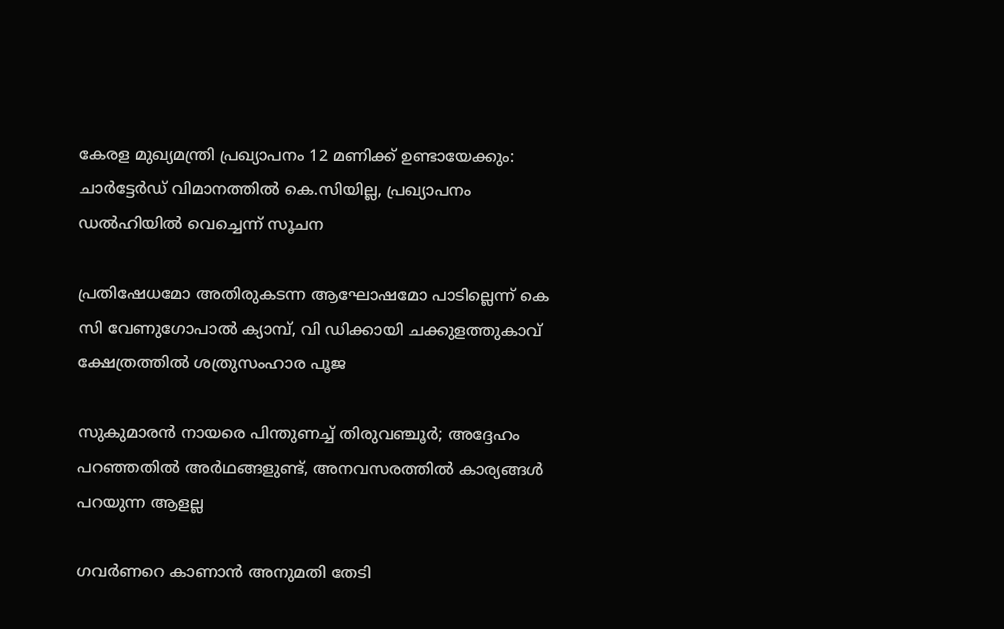കേരള മുഖ്യമന്ത്രി പ്രഖ്യാപനം 12 മണിക്ക് ഉണ്ടായേക്കും: ചാർട്ടേർഡ് വിമാനത്തിൽ കെ.സിയില്ല, പ്രഖ്യാപനം ഡൽഹിയിൽ വെച്ചെന്ന് സൂചന

പ്രതിഷേധമോ അതിരുകടന്ന ആഘോഷമോ പാടില്ലെന്ന് കെ സി വേണുഗോപാല്‍ ക്യാമ്പ്, വി ഡിക്കായി ചക്കുളത്തുകാവ് ക്ഷേത്രത്തില്‍ ശത്രുസംഹാര പൂജ

സുകുമാരൻ നായരെ പിന്തുണച്ച് തിരുവഞ്ചൂർ; അദ്ദേഹം പറഞ്ഞതിൽ അർഥങ്ങളുണ്ട്, അനവസരത്തിൽ കാര്യങ്ങൾ പറയുന്ന ആളല്ല

ഗവർണറെ കാണാൻ അനുമതി തേടി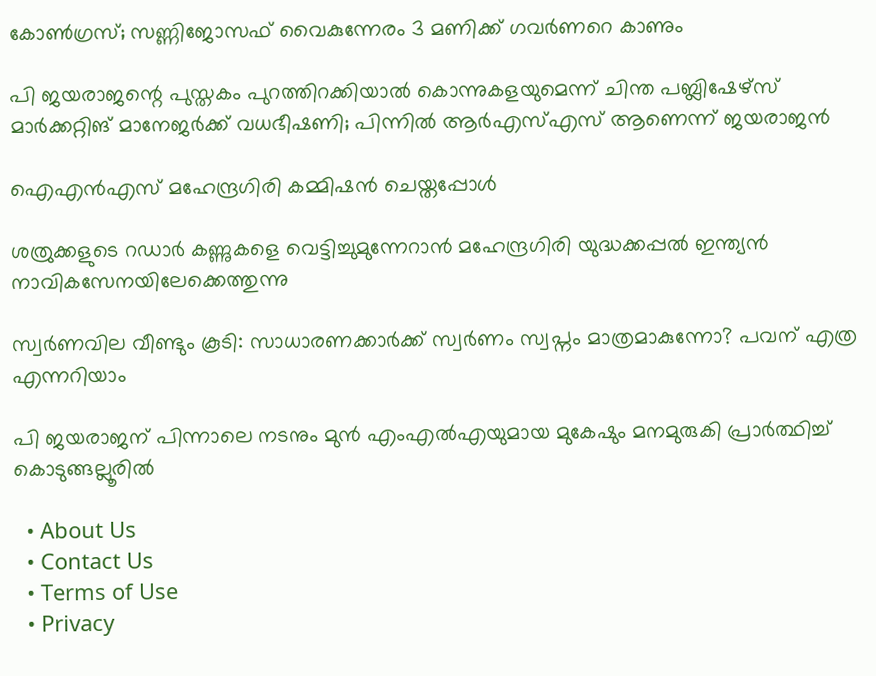കോൺഗ്രസ്; സണ്ണിജോസഫ് വൈകുന്നേരം 3 മണിക്ക് ഗവർണറെ കാണും

പി ജയരാജന്റെ പുസ്തകം പുറത്തിറക്കിയാല്‍ കൊന്നുകളയുമെന്ന് ചിന്ത പബ്ലിഷേഴ്‌സ് മാര്‍ക്കറ്റിങ് മാനേജര്‍ക്ക് വധഭീഷണി; പിന്നിൽ ആർഎസ്എസ് ആണെന്ന് ജയരാജൻ

ഐഎന്‍എസ് മഹേന്ദ്രഗിരി കമ്മിഷന്‍ ചെയ്തപ്പോള്‍

ശത്രുക്കളുടെ റഡാർ കണ്ണുകളെ വെട്ടിച്ചുമുന്നേറാൻ മഹേന്ദ്രഗിരി യുദ്ധക്കപ്പൽ ഇന്ത്യൻ നാവികസേനയിലേക്കെത്തുന്നു

സ്വർണവില വീണ്ടും കൂടി: സാധാരണക്കാർക്ക് സ്വർണം സ്വപ്നം മാത്രമാകുന്നോ? പവന് എത്ര എന്നറിയാം

പി ജയരാജന് പിന്നാലെ നടനും മുൻ എംഎൽഎയുമായ മുകേഷും മനമുരുകി പ്രാർത്ഥിച്ച് കൊടുങ്ങല്ലൂരിൽ

  • About Us
  • Contact Us
  • Terms of Use
  • Privacy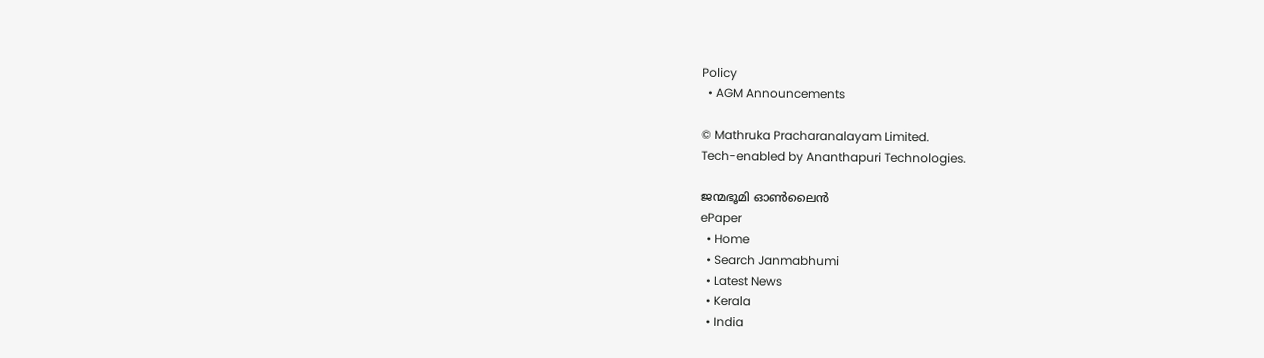Policy
  • AGM Announcements

© Mathruka Pracharanalayam Limited.
Tech-enabled by Ananthapuri Technologies.

ജന്മഭൂമി ഓണ്‍ലൈന്‍
ePaper
  • Home
  • Search Janmabhumi
  • Latest News
  • Kerala
  • India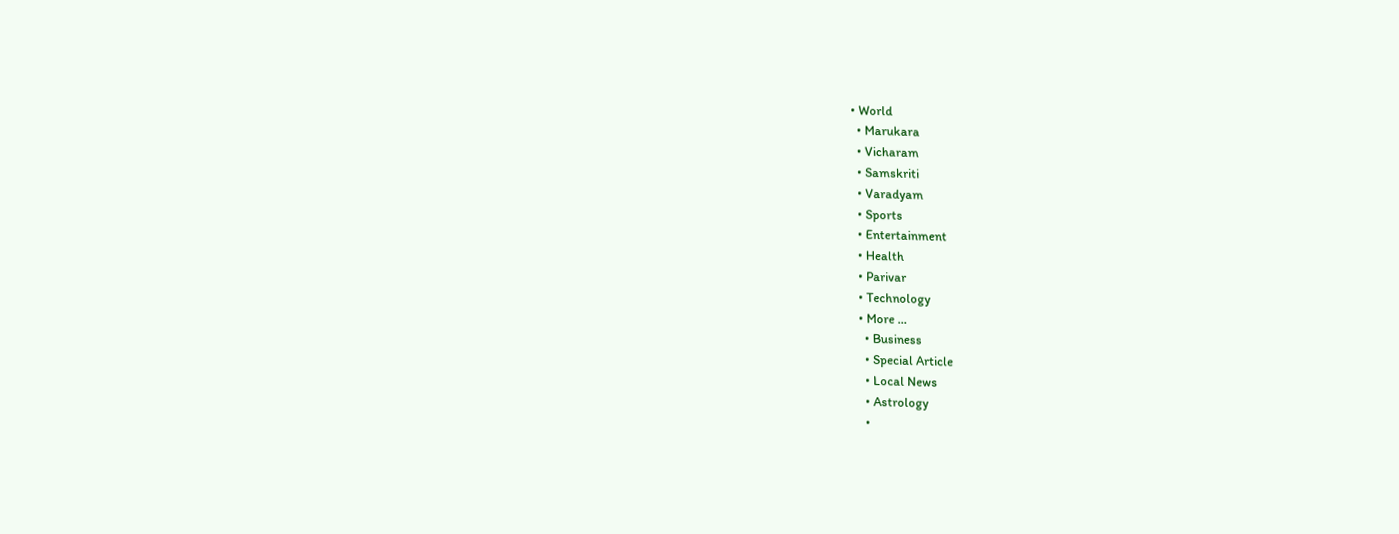• World
  • Marukara
  • Vicharam
  • Samskriti
  • Varadyam
  • Sports
  • Entertainment
  • Health
  • Parivar
  • Technology
  • More …
    • Business
    • Special Article
    • Local News
    • Astrology
    •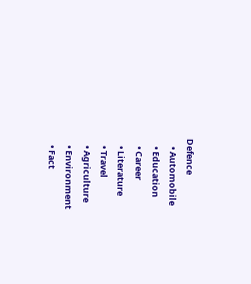Defence
    • Automobile
    • Education
    • Career
    • Literature
    • Travel
    • Agriculture
    • Environment
    • Fact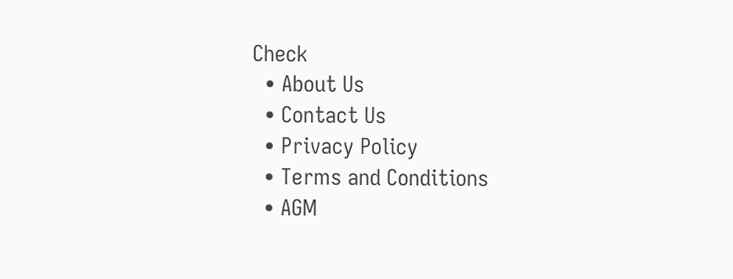Check
  • About Us
  • Contact Us
  • Privacy Policy
  • Terms and Conditions
  • AGM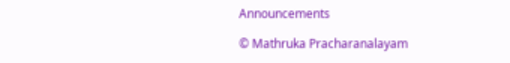Announcements

© Mathruka Pracharanalayam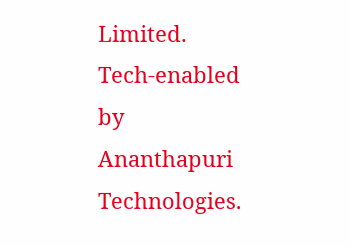Limited.
Tech-enabled by Ananthapuri Technologies.